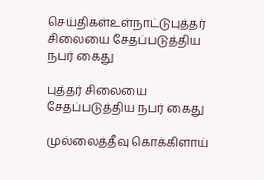செய்திகள்உள்நாட்டுபுத்தர் சிலையை சேதப்படுத்திய நபர் கைது

புத்தர் சிலையை சேதப்படுத்திய நபர் கைது

முல்லைத்தீவு கொக்கிளாய்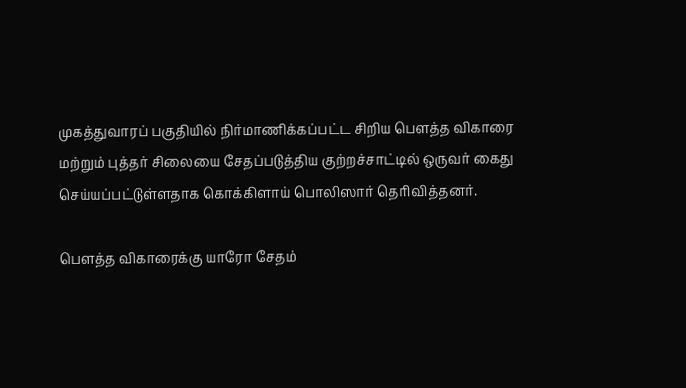முகத்துவாரப் பகுதியில் நிர்மாணிக்கப்பட்ட சிறிய பௌத்த விகாரை மற்றும் புத்தர் சிலையை சேதப்படுத்திய குற்றச்சாட்டில் ஒருவர் கைது செய்யப்பட்டுள்ளதாக கொக்கிளாய் பொலிஸார் தெரிவித்தனர்.

பௌத்த விகாரைக்கு யாரோ சேதம்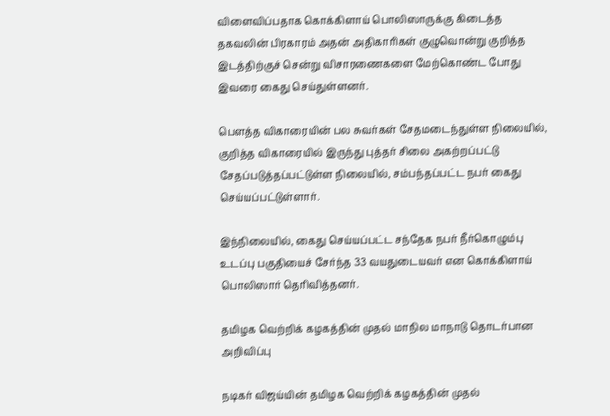விளைவிப்பதாக கொக்கிளாய் பொலிஸாருக்கு கிடைத்த தகவலின் பிரகாரம் அதன் அதிகாரிகள் குழுவொன்று குறித்த இடத்திற்குச் சென்று விசாரணைகளை மேற்கொண்ட போது இவரை கைது செய்துள்ளனர்.

பௌத்த விகாரையின் பல சுவர்கள் சேதமடைந்துள்ள நிலையில், குறித்த விகாரையில் இருந்து புத்தர் சிலை அகற்றப்பட்டு சேதப்படுத்தப்பட்டுள்ள நிலையில், சம்பந்தப்பட்ட நபர் கைது செய்யப்பட்டுள்ளார்.

இந்நிலையில், கைது செய்யப்பட்ட சந்தேக நபர் நீர்கொழும்பு உடப்பு பகுதியைச் சேர்ந்த 33 வயதுடையவர் என கொக்கிளாய் பொலிஸார் தெரிவித்தனர்.

தமிழக வெற்றிக் கழகத்தின் முதல் மாநில மாநாடு தொடர்பான அறிவிப்பு

நடிகர் விஜய்யின் தமிழக வெற்றிக் கழகத்தின் முதல்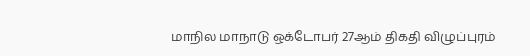மாநில மாநாடு ஒக்டோபர் 27ஆம் திகதி விழுப்புரம்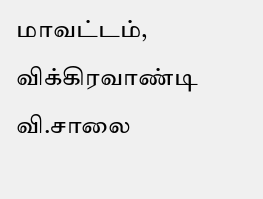மாவட்டம், விக்கிரவாண்டி வி.சாலை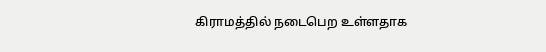கிராமத்தில் நடைபெற உள்ளதாக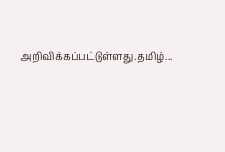அறிவிக்கப்பட்டுள்ளது.தமிழ்...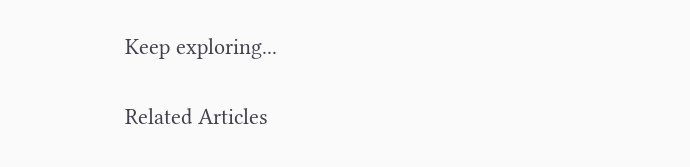Keep exploring...

Related Articles